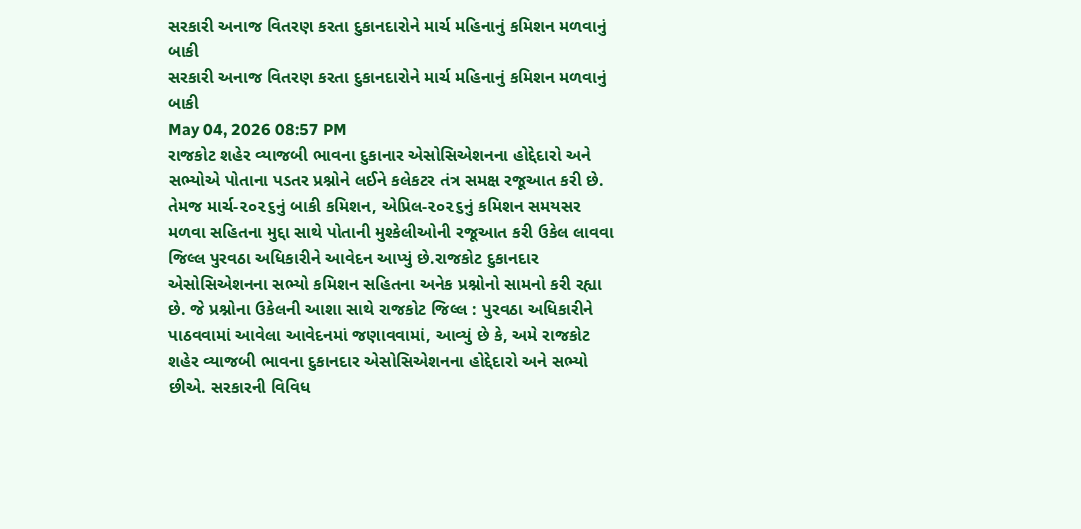સરકારી અનાજ વિતરણ કરતા દુકાનદારોને માર્ચ મહિનાનું કમિશન મળવાનું બાકી
સરકારી અનાજ વિતરણ કરતા દુકાનદારોને માર્ચ મહિનાનું કમિશન મળવાનું બાકી
May 04, 2026 08:57 PM
રાજકોટ શહેર વ્યાજબી ભાવના દુકાનાર એસોસિએશનના હોદ્દેદારો અને સભ્યોએ પોતાના પડતર પ્રશ્નોને લઈને કલેકટર તંત્ર સમક્ષ રજૂઆત કરી છે. તેમજ માર્ચ-૨૦૨૬નું બાકી કમિશન, એપ્રિલ-૨૦૨૬નું કમિશન સમયસર મળવા સહિતના મુદ્દા સાથે પોતાની મુશ્કેલીઓની રજૂઆત કરી ઉકેલ લાવવા જિલ્લ પુરવઠા અધિકારીને આવેદન આપ્યું છે.રાજકોટ દુકાનદાર એસોસિએશનના સભ્યો કમિશન સહિતના અનેક પ્રશ્નોનો સામનો કરી રહ્યા છે. જે પ્રશ્નોના ઉકેલની આશા સાથે રાજકોટ જિલ્લ : પુરવઠા અધિકારીને પાઠવવામાં આવેલા આવેદનમાં જણાવવામાં, આવ્યું છે કે, અમે રાજકોટ શહેર વ્યાજબી ભાવના દુકાનદાર એસોસિએશનના હોદ્દેદારો અને સભ્યો છીએ. સરકારની વિવિધ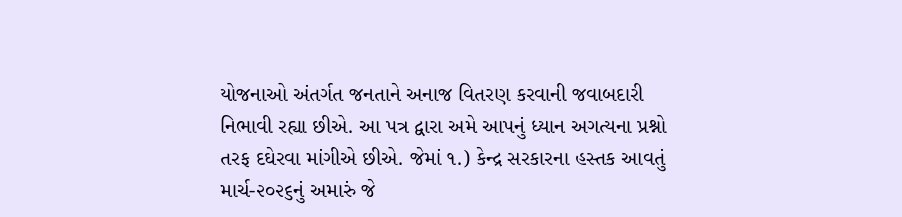યોજનાઓ અંતર્ગત જનતાને અનાજ વિતરણ કરવાની જવાબદારી નિભાવી રહ્યા છીએ. આ પત્ર દ્વારા અમે આપનું ધ્યાન અગત્યના પ્રશ્નો તરફ દઘેરવા માંગીએ છીએ. જેમાં ૧.) કેન્દ્ર સરકારના હસ્તક આવતું માર્ચ-૨૦૨૬નું અમારું જે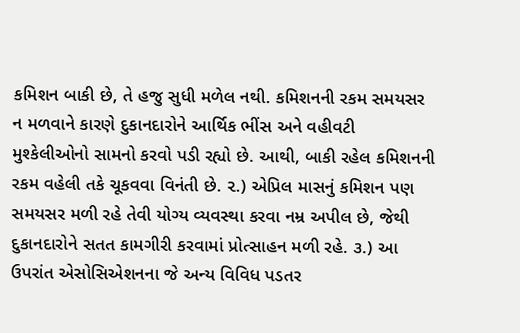કમિશન બાકી છે, તે હજુ સુધી મળેલ નથી. કમિશનની રકમ સમયસર ન મળવાને કારણે દુકાનદારોને આર્થિક ભીંસ અને વહીવટી મુશ્કેલીઓનો સામનો કરવો પડી રહ્યો છે. આથી, બાકી રહેલ કમિશનની રકમ વહેલી તકે ચૂકવવા વિનંતી છે. ૨.) એપ્રિલ માસનું કમિશન પણ સમયસર મળી રહે તેવી યોગ્ય વ્યવસ્થા કરવા નમ્ર અપીલ છે, જેથી દુકાનદારોને સતત કામગીરી કરવામાં પ્રોત્સાહન મળી રહે. ૩.) આ ઉપરાંત એસોસિએશનના જે અન્ય વિવિધ પડતર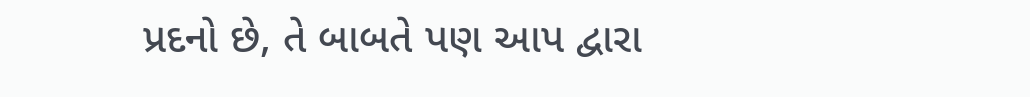પ્રદનો છે, તે બાબતે પણ આપ દ્વારા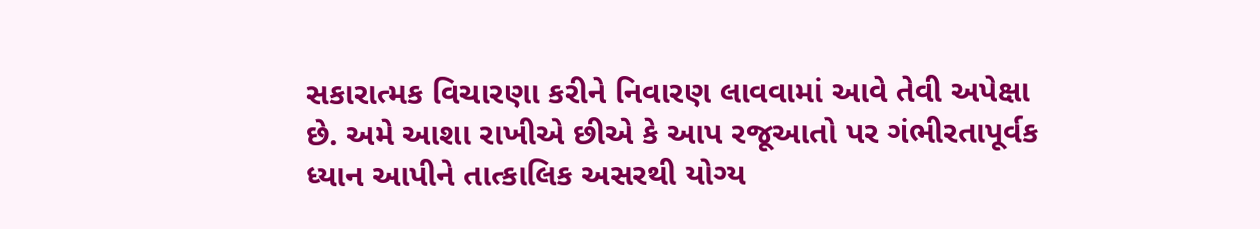સકારાત્મક વિચારણા કરીને નિવારણ લાવવામાં આવે તેવી અપેક્ષા છે. અમે આશા રાખીએ છીએ કે આપ રજૂઆતો પર ગંભીરતાપૂર્વક ધ્યાન આપીને તાત્કાલિક અસરથી યોગ્ય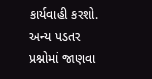કાર્યવાહી કરશો. અન્ય પડતર પ્રશ્નોમાં જાણવા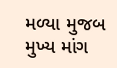મળ્યા મુજબ મુખ્ય માંગ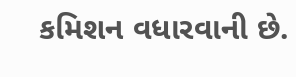કમિશન વધારવાની છે.